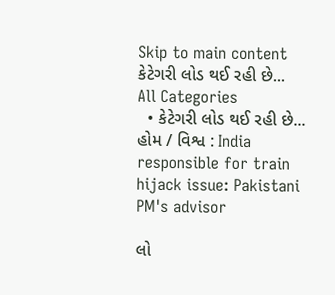Skip to main content
કેટેગરી લોડ થઈ રહી છે...
All Categories
  • કેટેગરી લોડ થઈ રહી છે...
હોમ / વિશ્વ : India responsible for train hijack issue: Pakistani PM's advisor

લો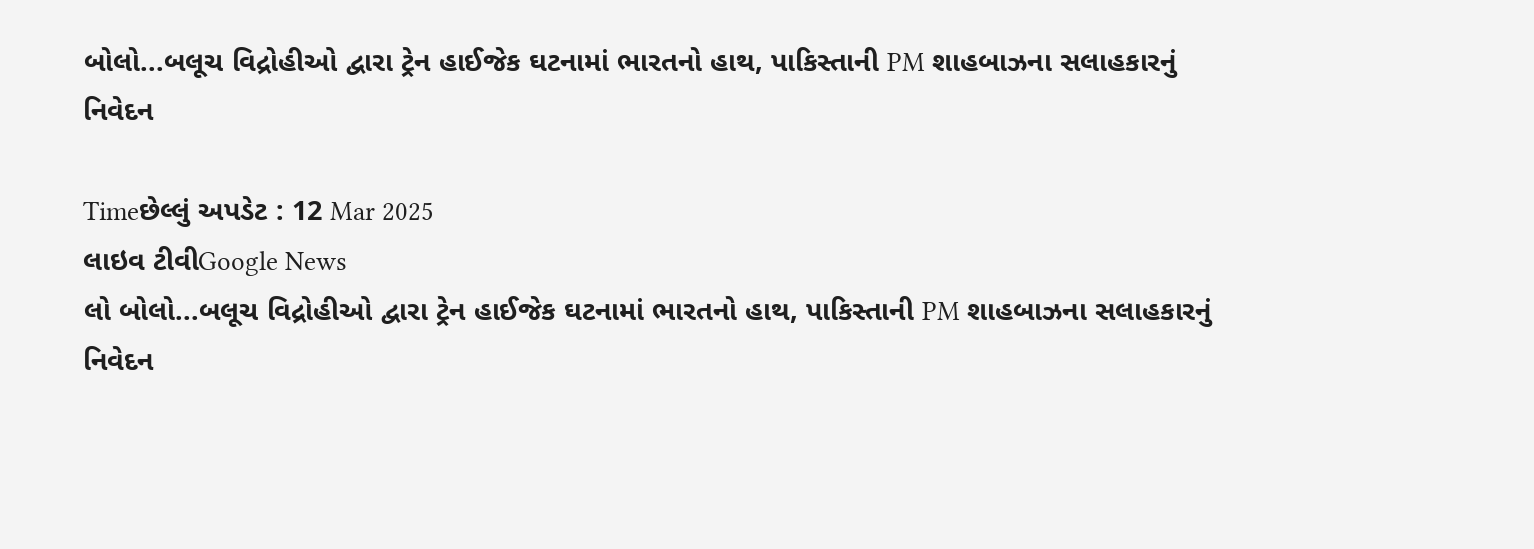બોલો...બલૂચ વિદ્રોહીઓ દ્વારા ટ્રેન હાઈજેક ઘટનામાં ભારતનો હાથ, પાકિસ્તાની PM શાહબાઝના સલાહકારનું નિવેદન

Timeછેલ્લું અપડેટ : 12 Mar 2025
લાઇવ ટીવીGoogle News
લો બોલો...બલૂચ વિદ્રોહીઓ દ્વારા ટ્રેન હાઈજેક ઘટનામાં ભારતનો હાથ, પાકિસ્તાની PM શાહબાઝના સલાહકારનું નિવેદન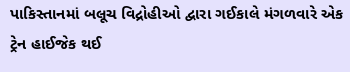પાકિસ્તાનમાં બલૂચ વિદ્રોહીઓ દ્વારા ગઈકાલે મંગળવારે એક ટ્રેન હાઈજેક થઈ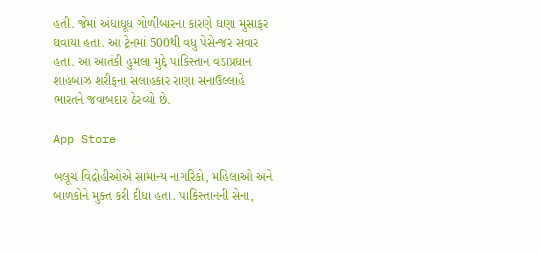હતી. જેમાં અંધાધૂધ ગોળીબારના કારણે ઘણા મુસાફર ઘવાયા હતા. આ ટ્રેનમાં 500થી વધુ પેસેન્જર સવાર હતા. આ આતંકી હુમલા મુદ્દે પાકિસ્તાન વડાપ્રધાન શાહબાઝ શરીફના સલાહકાર રાણા સનાઉલ્લાહે ભારતને જવાબદાર ઠેરવ્યો છે.

App Store

બલૂચ વિદ્રોહીઓએ સામાન્ય નાગરિકો, મહિલાઓ અને બાળકોને મુક્ત કરી દીધા હતા. પાકિસ્તાનની સેના,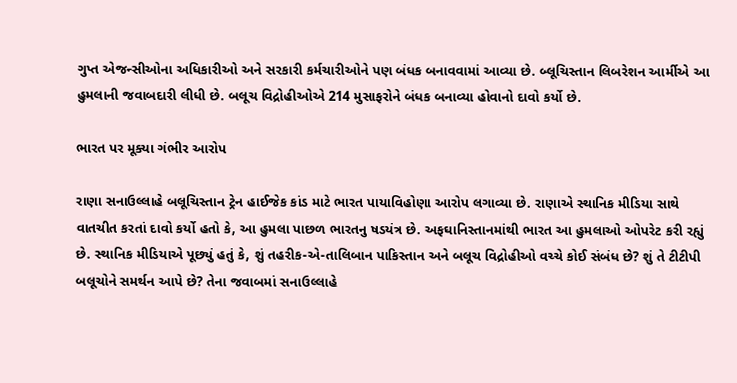ગુપ્ત એજન્સીઓના અધિકારીઓ અને સરકારી કર્મચારીઓને પણ બંધક બનાવવામાં આવ્યા છે. બ્લૂચિસ્તાન લિબરેશન આર્મીએ આ હુમલાની જવાબદારી લીધી છે. બલૂચ વિદ્રોહીઓએ 214 મુસાફરોને બંધક બનાવ્યા હોવાનો દાવો કર્યો છે.

ભારત પર મૂક્યા ગંભીર આરોપ

રાણા સનાઉલ્લાહે બલૂચિસ્તાન ટ્રેન હાઈજેક કાંડ માટે ભારત પાયાવિહોણા આરોપ લગાવ્યા છે. રાણાએ સ્થાનિક મીડિયા સાથે વાતચીત કરતાં દાવો કર્યો હતો કે, આ હુમલા પાછળ ભારતનુ ષડયંત્ર છે. અફઘાનિસ્તાનમાંથી ભારત આ હુમલાઓ ઓપરેટ કરી રહ્યું છે. સ્થાનિક મીડિયાએ પૂછ્યું હતું કે, શું તહરીક-એ-તાલિબાન પાકિસ્તાન અને બલૂચ વિદ્રોહીઓ વચ્ચે કોઈ સંબંધ છે? શું તે ટીટીપી બલૂચોને સમર્થન આપે છે? તેના જવાબમાં સનાઉલ્લાહે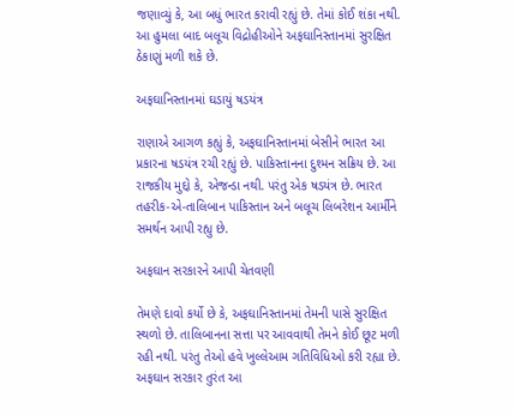જણાવ્યું કે, આ બધું ભારત કરાવી રહ્યું છે. તેમાં કોઈ શંકા નથી. આ હુમલા બાદ બલૂચ વિદ્રોહીઓને અફઘાનિસ્તાનમાં સુરક્ષિત ઠેકાણું મળી શકે છે.

અફઘાનિસ્તાનમાં ઘડાયું ષડયંત્ર

રાણાએ આગળ કહ્યું કે, અફઘાનિસ્તાનમાં બેસીને ભારત આ પ્રકારના ષડયંત્ર રચી રહ્યું છે. પાકિસ્તાનના દુશ્મન સક્રિય છે. આ રાજકીય મુદ્દો કે, એજન્ડા નથી. પરંતુ એક ષડયંત્ર છે. ભારત તહરીક-એ-તાલિબાન પાકિસ્તાન અને બલૂચ લિબરેશન આર્મીને સમર્થન આપી રહ્યુ છે.

અફઘાન સરકારને આપી ચેતવણી

તેમણે દાવો કર્યો છે કે, અફઘાનિસ્તાનમાં તેમની પાસે સુરક્ષિત સ્થળો છે. તાલિબાનના સત્તા પર આવવાથી તેમને કોઈ છૂટ મળી રહી નથી. પરંતુ તેઓ હવે ખુલ્લેઆમ ગતિવિધિઓ કરી રહ્યા છે. અફઘાન સરકાર તુરંત આ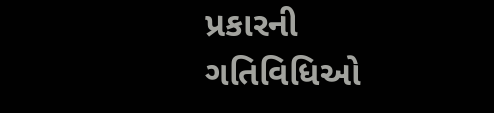પ્રકારની ગતિવિધિઓ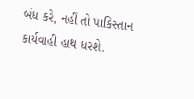બંધ કરે, નહીં તો પાકિસ્તાન કાર્યવાહી હાથ ધરશે.